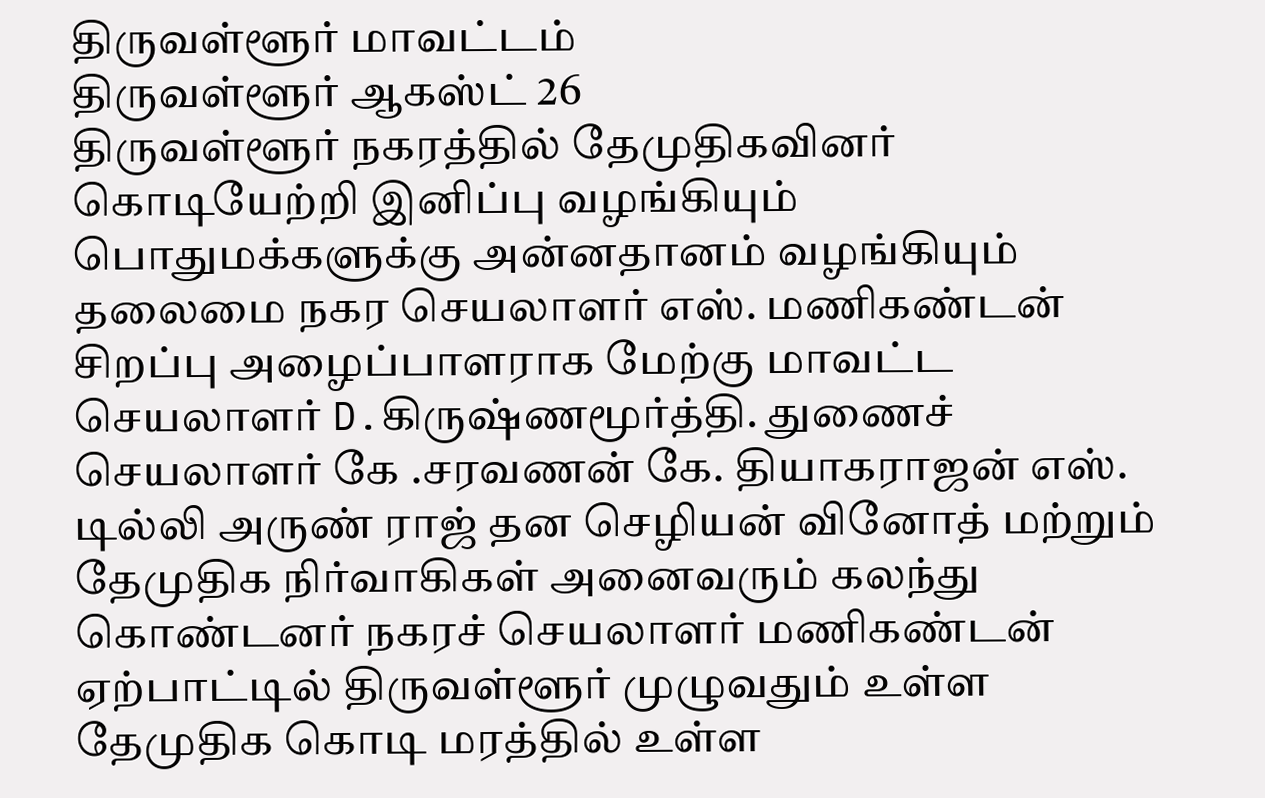திருவள்ளூர் மாவட்டம்
திருவள்ளூர் ஆகஸ்ட் 26
திருவள்ளூர் நகரத்தில் தேமுதிகவினர் கொடியேற்றி இனிப்பு வழங்கியும் பொதுமக்களுக்கு அன்னதானம் வழங்கியும் தலைமை நகர செயலாளர் எஸ். மணிகண்டன் சிறப்பு அழைப்பாளராக மேற்கு மாவட்ட செயலாளர் D.கிருஷ்ணமூர்த்தி. துணைச் செயலாளர் கே .சரவணன் கே. தியாகராஜன் எஸ். டில்லி அருண் ராஜ் தன செழியன் வினோத் மற்றும் தேமுதிக நிர்வாகிகள் அனைவரும் கலந்து கொண்டனர் நகரச் செயலாளர் மணிகண்டன் ஏற்பாட்டில் திருவள்ளூர் முழுவதும் உள்ள தேமுதிக கொடி மரத்தில் உள்ள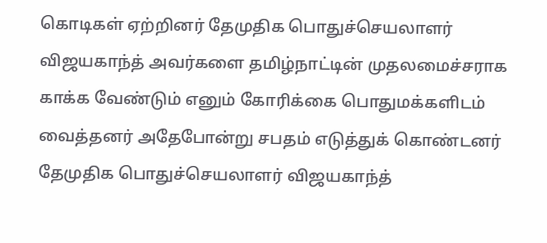கொடிகள் ஏற்றினர் தேமுதிக பொதுச்செயலாளர் விஜயகாந்த் அவர்களை தமிழ்நாட்டின் முதலமைச்சராக காக்க வேண்டும் எனும் கோரிக்கை பொதுமக்களிடம் வைத்தனர் அதேபோன்று சபதம் எடுத்துக் கொண்டனர் தேமுதிக பொதுச்செயலாளர் விஜயகாந்த்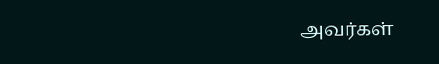அவர்கள்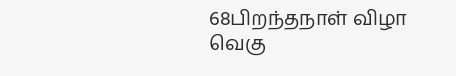68பிறந்தநாள் விழா வெகு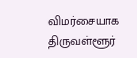விமர்சையாக திருவள்ளூர்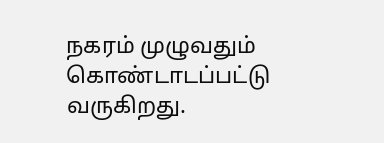நகரம் முழுவதும் கொண்டாடப்பட்டு வருகிறது.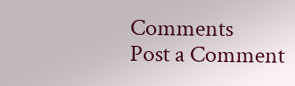Comments
Post a Comment